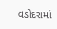વડોદરામાં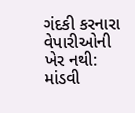ગંદકી કરનારા વેપારીઓની ખેર નથી: માંડવી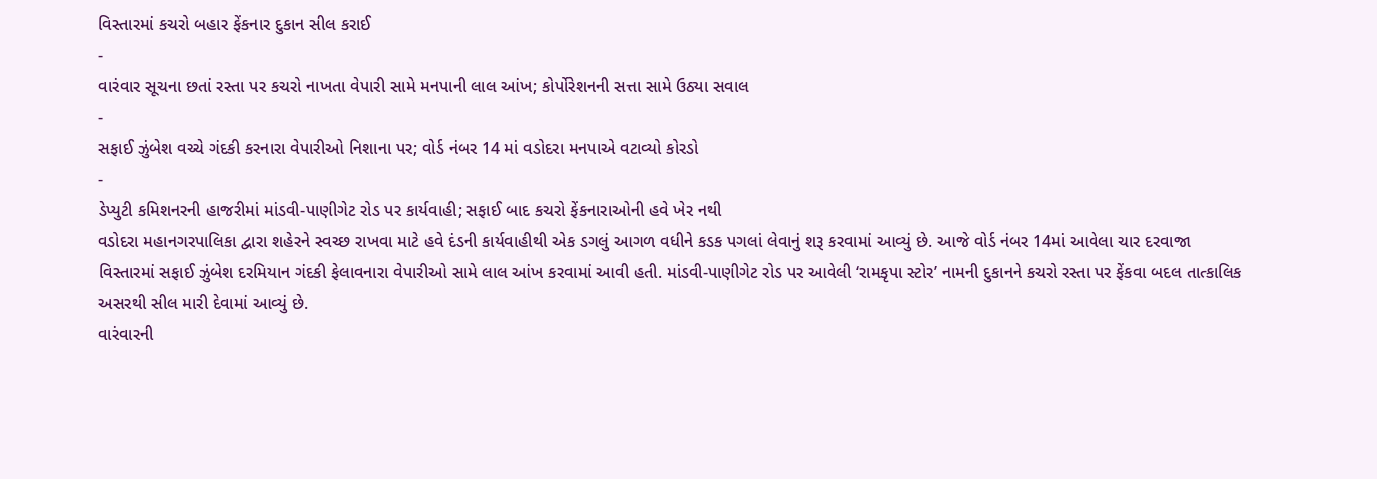વિસ્તારમાં કચરો બહાર ફેંકનાર દુકાન સીલ કરાઈ
-
વારંવાર સૂચના છતાં રસ્તા પર કચરો નાખતા વેપારી સામે મનપાની લાલ આંખ; કોર્પોરેશનની સત્તા સામે ઉઠ્યા સવાલ
-
સફાઈ ઝુંબેશ વચ્ચે ગંદકી કરનારા વેપારીઓ નિશાના પર; વોર્ડ નંબર 14 માં વડોદરા મનપાએ વટાવ્યો કોરડો
-
ડેપ્યુટી કમિશનરની હાજરીમાં માંડવી-પાણીગેટ રોડ પર કાર્યવાહી; સફાઈ બાદ કચરો ફેંકનારાઓની હવે ખેર નથી
વડોદરા મહાનગરપાલિકા દ્વારા શહેરને સ્વચ્છ રાખવા માટે હવે દંડની કાર્યવાહીથી એક ડગલું આગળ વધીને કડક પગલાં લેવાનું શરૂ કરવામાં આવ્યું છે. આજે વોર્ડ નંબર 14માં આવેલા ચાર દરવાજા વિસ્તારમાં સફાઈ ઝુંબેશ દરમિયાન ગંદકી ફેલાવનારા વેપારીઓ સામે લાલ આંખ કરવામાં આવી હતી. માંડવી-પાણીગેટ રોડ પર આવેલી ‘રામકૃપા સ્ટોર’ નામની દુકાનને કચરો રસ્તા પર ફેંકવા બદલ તાત્કાલિક અસરથી સીલ મારી દેવામાં આવ્યું છે.
વારંવારની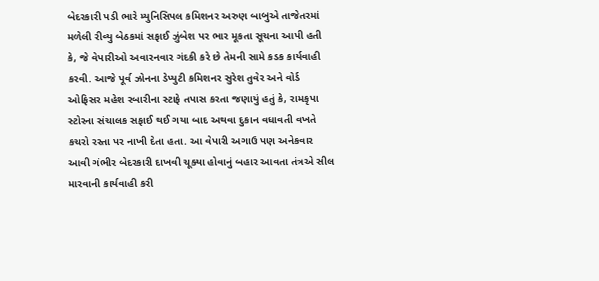બેદરકારી પડી ભારે મ્યુનિસિપલ કમિશનર અરુણ બાબુએ તાજેતરમાં મળેલી રીવ્યુ બેઠકમાં સફાઈ ઝુંબેશ પર ભાર મૂકતા સૂચના આપી હતી કે, જે વેપારીઓ અવારનવાર ગંદકી કરે છે તેમની સામે કડક કાર્યવાહી કરવી. આજે પૂર્વ ઝોનના ડેપ્યુટી કમિશનર સુરેશ તુવેર અને વોર્ડ ઓફિસર મહેશ રબારીના સ્ટાફે તપાસ કરતા જણાયું હતું કે, રામકૃપા સ્ટોરના સંચાલક સફાઈ થઈ ગયા બાદ અથવા દુકાન વધાવતી વખતે કચરો રસ્તા પર નાખી દેતા હતા. આ વેપારી અગાઉ પણ અનેકવાર આવી ગંભીર બેદરકારી દાખવી ચૂક્યા હોવાનું બહાર આવતા તંત્રએ સીલ મારવાની કાર્યવાહી કરી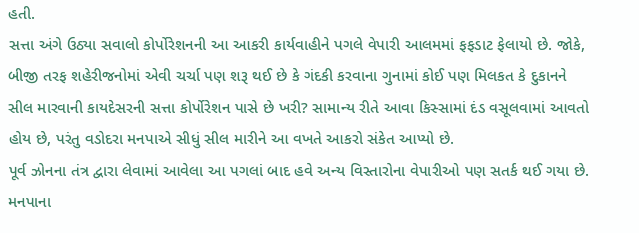હતી.
સત્તા અંગે ઉઠ્યા સવાલો કોર્પોરેશનની આ આકરી કાર્યવાહીને પગલે વેપારી આલમમાં ફફડાટ ફેલાયો છે. જોકે, બીજી તરફ શહેરીજનોમાં એવી ચર્ચા પણ શરૂ થઈ છે કે ગંદકી કરવાના ગુનામાં કોઈ પણ મિલકત કે દુકાનને સીલ મારવાની કાયદેસરની સત્તા કોર્પોરેશન પાસે છે ખરી? સામાન્ય રીતે આવા કિસ્સામાં દંડ વસૂલવામાં આવતો હોય છે, પરંતુ વડોદરા મનપાએ સીધું સીલ મારીને આ વખતે આકરો સંકેત આપ્યો છે.
પૂર્વ ઝોનના તંત્ર દ્વારા લેવામાં આવેલા આ પગલાં બાદ હવે અન્ય વિસ્તારોના વેપારીઓ પણ સતર્ક થઈ ગયા છે. મનપાના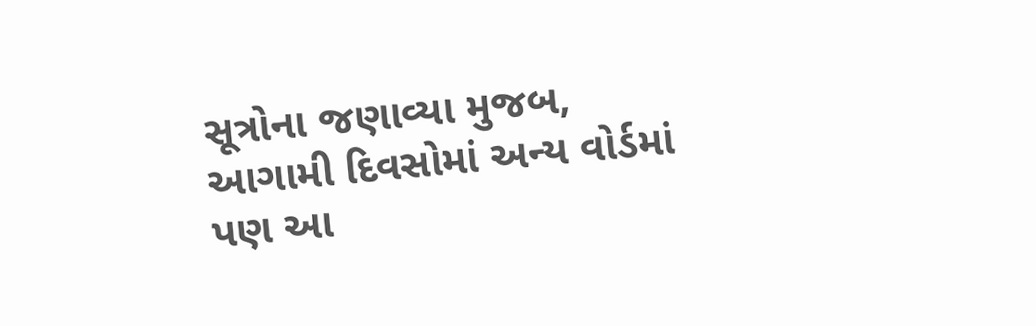સૂત્રોના જણાવ્યા મુજબ, આગામી દિવસોમાં અન્ય વોર્ડમાં પણ આ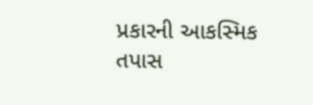પ્રકારની આકસ્મિક તપાસ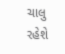ચાલુ રહેશે